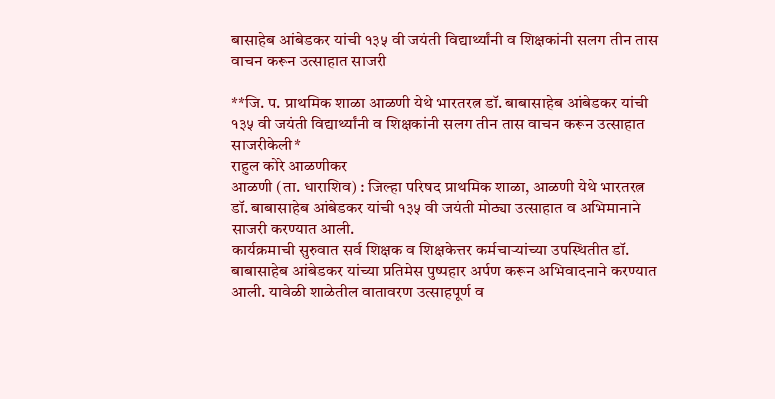बासाहेब आंबेडकर यांची १३५ वी जयंती विद्यार्थ्यांनी व शिक्षकांनी सलग तीन तास वाचन करून उत्साहात साजरी

**जि. प. प्राथमिक शाळा आळणी येथे भारतरत्न डॉ. बाबासाहेब आंबेडकर यांची  १३५ वी जयंती विद्यार्थ्यांनी व शिक्षकांनी सलग तीन तास वाचन करून उत्साहात साजरीकेली*
राहुल कोरे आळणीकर
आळणी (ता. धाराशिव) : जिल्हा परिषद प्राथमिक शाळा, आळणी येथे भारतरत्न डॉ. बाबासाहेब आंबेडकर यांची १३५ वी जयंती मोठ्या उत्साहात व अभिमानाने साजरी करण्यात आली.
कार्यक्रमाची सुरुवात सर्व शिक्षक व शिक्षकेत्तर कर्मचाऱ्यांच्या उपस्थितीत डॉ. बाबासाहेब आंबेडकर यांच्या प्रतिमेस पुष्पहार अर्पण करून अभिवादनाने करण्यात आली. यावेळी शाळेतील वातावरण उत्साहपूर्ण व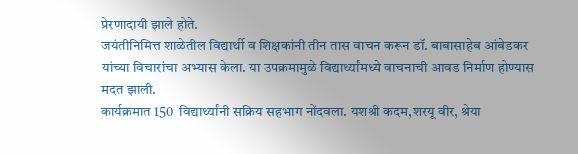प्रेरणादायी झाले होते.
जयंतीनिमित्त शाळेतील विद्यार्थी व शिक्षकांनी तीन तास वाचन करून डॉ. बाबासाहेब आंबेडकर यांच्या विचारांचा अभ्यास केला. या उपक्रमामुळे विद्यार्थ्यांमध्ये वाचनाची आवड निर्माण होण्यास मदत झाली.
कार्यक्रमात 150  विद्यार्थ्यांनी सक्रिय सहभाग नोंदवला. यशश्री कदम,शरयू वीर, श्रेया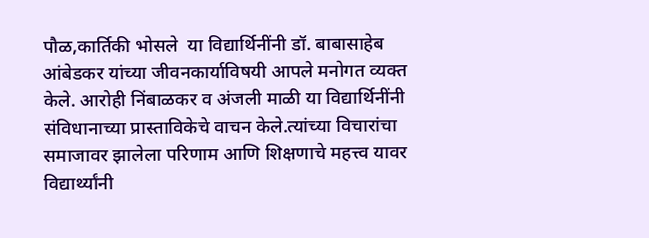पौळ,कार्तिकी भोसले  या विद्यार्थिनींनी डॉ. बाबासाहेब आंबेडकर यांच्या जीवनकार्याविषयी आपले मनोगत व्यक्त केले. आरोही निंबाळकर व अंजली माळी या विद्यार्थिनींनी संविधानाच्या प्रास्ताविकेचे वाचन केले.त्यांच्या विचारांचा समाजावर झालेला परिणाम आणि शिक्षणाचे महत्त्व यावर विद्यार्थ्यांनी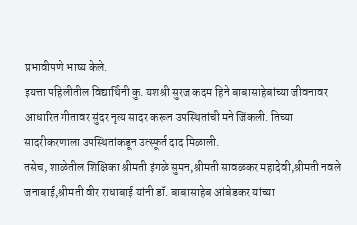प्रभावीपणे भाष्य केले.
इयत्ता पहिलीतील विद्यार्थिनी कु. यशश्री सुरज कदम हिने बाबासाहेबांच्या जीवनावर आधारित गीतावर सुंदर नृत्य सादर करून उपस्थितांची मने जिंकली. तिच्या सादरीकरणाला उपस्थितांकडून उत्स्फूर्त दाद मिळाली.
तसेच, शाळेतील शिक्षिका श्रीमती इंगळे सुमन,श्रीमती सावळकर महादेवी,श्रीमती नवले जनाबाई,श्रीमती वीर राधाबाई यांनी डॉ. बाबासाहेब आंबेडकर यांच्या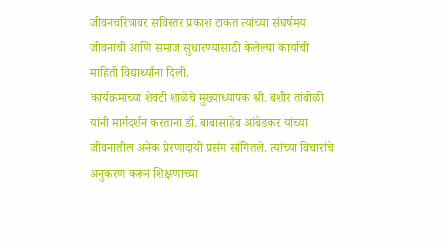जीवनचरित्रावर सविस्तर प्रकाश टाकत त्यांच्या संघर्षमय जीवनाची आणि समाज सुधारण्यासाठी केलेल्या कार्याची माहिती विद्यार्थ्यांना दिली.
कार्यक्रमाच्या शेवटी शाळेचे मुख्याध्यापक श्री. बशीर तांबोळी यांनी मार्गदर्शन करताना डॉ. बाबासाहेब आंबेडकर यांच्या जीवनातील अनेक प्रेरणादायी प्रसंग सांगितले. त्यांच्या विचारांचे अनुकरण करून शिक्षणाच्या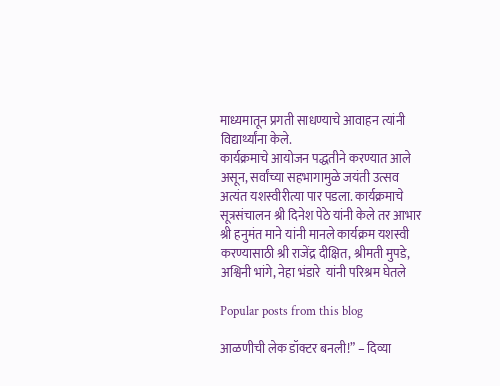माध्यमातून प्रगती साधण्याचे आवाहन त्यांनी विद्यार्थ्यांना केले.
कार्यक्रमाचे आयोजन पद्धतीने करण्यात आले असून, सर्वांच्या सहभागामुळे जयंती उत्सव अत्यंत यशस्वीरीत्या पार पडला. कार्यक्रमाचे सूत्रसंचालन श्री दिनेश पेठे यांनी केले तर आभार श्री हनुमंत माने यांनी मानले कार्यक्रम यशस्वी करण्यासाठी श्री राजेंद्र दीक्षित, श्रीमती मुपडे, अश्विनी भांगे, नेहा भंडारे  यांनी परिश्रम घेतले

Popular posts from this blog

आळणीची लेक डॉक्टर बनली!” – दिव्या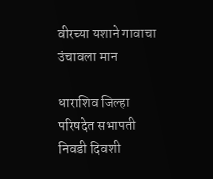वीरच्या यशाने गावाचा उंचावला मान

धाराशिव जिल्हा परिषदेत सभापती निवडी दिवशी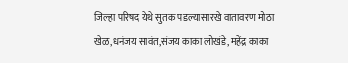जिल्हा परिषद येथे सुतक पडल्यासारखे वातावरण मोठा खेळ,धनंजय सावंत,संजय काका लोखंडे, महेंद्र काका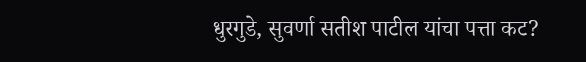धुरगुडे, सुवर्णा सतीश पाटील यांचा पत्ता कट?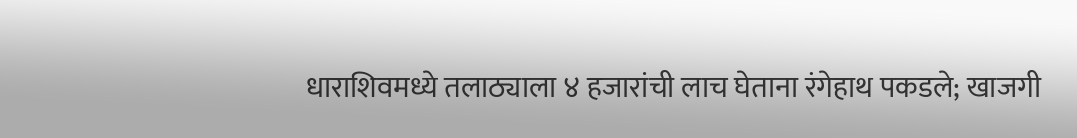धाराशिवमध्ये तलाठ्याला ४ हजारांची लाच घेताना रंगेहाथ पकडले; खाजगी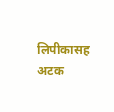लिपीकासह अटक